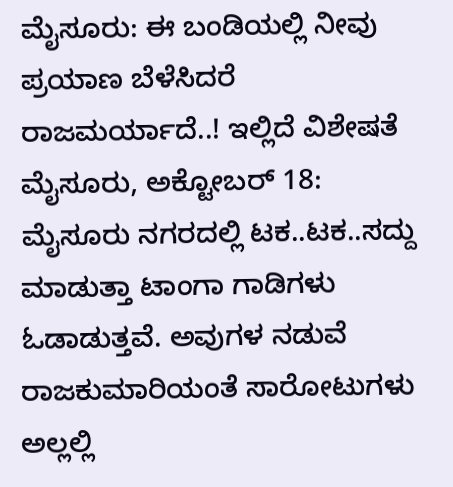ಮೈಸೂರು: ಈ ಬಂಡಿಯಲ್ಲಿ ನೀವು ಪ್ರಯಾಣ ಬೆಳೆಸಿದರೆ ರಾಜಮರ್ಯಾದೆ..! ಇಲ್ಲಿದೆ ವಿಶೇಷತೆ
ಮೈಸೂರು, ಅಕ್ಟೋಬರ್ 18: ಮೈಸೂರು ನಗರದಲ್ಲಿ ಟಕ..ಟಕ..ಸದ್ದು ಮಾಡುತ್ತಾ ಟಾಂಗಾ ಗಾಡಿಗಳು ಓಡಾಡುತ್ತವೆ. ಅವುಗಳ ನಡುವೆ ರಾಜಕುಮಾರಿಯಂತೆ ಸಾರೋಟುಗಳು ಅಲ್ಲಲ್ಲಿ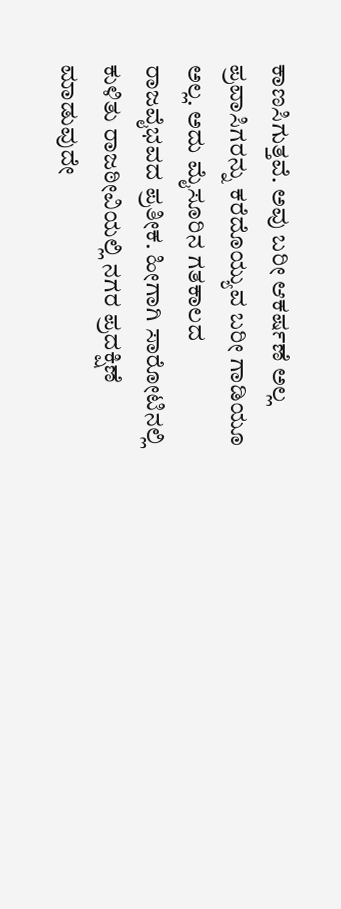ಕಾಣಸಿಗುತ್ತವೆ. ಅವು ಬರೀ ಆಕರ್ಷಣೆ ಅಲ್ಲ ಪ್ರವಾಸಿಗರನ್ನು ಕರೆದೊಯ್ಯುವ ಬರೀ ಗಾಡಿಯೂ ಅಲ್ಲ. ಅದು ಮೈಸೂರಿನ ಗತಕಾಲದ ರಾಜವೈಭವದ ಪ್ರತೀಕ. ಹೀಗಾಗಿ ಸಾರೋಟಿನಲ್ಲಿ ಕುಳಿತು ರಾಜಠೀವಿಯಲ್ಲಿ ನಗರ ಪ್ರದಕ್ಷಿಣೆ ಮಾಡುವುದೇ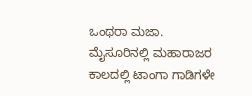ಒಂಥರಾ ಮಜಾ.
ಮೈಸೂರಿನಲ್ಲಿ ಮಹಾರಾಜರ ಕಾಲದಲ್ಲಿ ಟಾಂಗಾ ಗಾಡಿಗಳೇ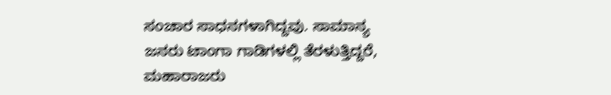ಸಂಚಾರ ಸಾಧನಗಳಾಗಿದ್ದವು. ಸಾಮಾನ್ಯ ಜನರು ಟಾಂಗಾ ಗಾಡಿಗಳಲ್ಲಿ ತೆರಳುತ್ತಿದ್ದರೆ, ಮಹಾರಾಜರು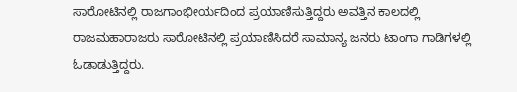ಸಾರೋಟಿನಲ್ಲಿ ರಾಜಗಾಂಭೀರ್ಯದಿಂದ ಪ್ರಯಾಣಿಸುತ್ತಿದ್ದರು ಅವತ್ತಿನ ಕಾಲದಲ್ಲಿ ರಾಜಮಹಾರಾಜರು ಸಾರೋಟಿನಲ್ಲಿ ಪ್ರಯಾಣಿಸಿದರೆ ಸಾಮಾನ್ಯ ಜನರು ಟಾಂಗಾ ಗಾಡಿಗಳಲ್ಲಿ ಓಡಾಡುತ್ತಿದ್ದರು.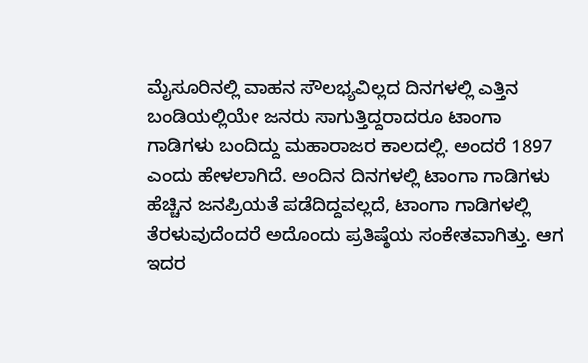ಮೈಸೂರಿನಲ್ಲಿ ವಾಹನ ಸೌಲಭ್ಯವಿಲ್ಲದ ದಿನಗಳಲ್ಲಿ ಎತ್ತಿನ ಬಂಡಿಯಲ್ಲಿಯೇ ಜನರು ಸಾಗುತ್ತಿದ್ದರಾದರೂ ಟಾಂಗಾ ಗಾಡಿಗಳು ಬಂದಿದ್ದು ಮಹಾರಾಜರ ಕಾಲದಲ್ಲಿ. ಅಂದರೆ 1897 ಎಂದು ಹೇಳಲಾಗಿದೆ. ಅಂದಿನ ದಿನಗಳಲ್ಲಿ ಟಾಂಗಾ ಗಾಡಿಗಳು ಹೆಚ್ಚಿನ ಜನಪ್ರಿಯತೆ ಪಡೆದಿದ್ದವಲ್ಲದೆ, ಟಾಂಗಾ ಗಾಡಿಗಳಲ್ಲಿ ತೆರಳುವುದೆಂದರೆ ಅದೊಂದು ಪ್ರತಿಷ್ಠೆಯ ಸಂಕೇತವಾಗಿತ್ತು. ಆಗ ಇದರ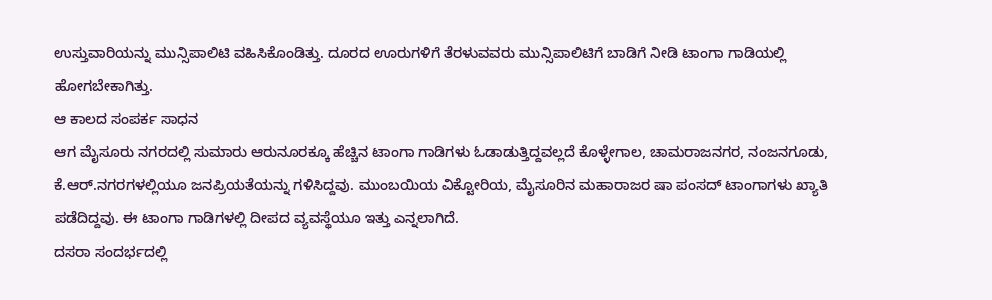ಉಸ್ತುವಾರಿಯನ್ನು ಮುನ್ಸಿಪಾಲಿಟಿ ವಹಿಸಿಕೊಂಡಿತ್ತು. ದೂರದ ಊರುಗಳಿಗೆ ತೆರಳುವವರು ಮುನ್ಸಿಪಾಲಿಟಿಗೆ ಬಾಡಿಗೆ ನೀಡಿ ಟಾಂಗಾ ಗಾಡಿಯಲ್ಲಿ ಹೋಗಬೇಕಾಗಿತ್ತು.
ಆ ಕಾಲದ ಸಂಪರ್ಕ ಸಾಧನ
ಆಗ ಮೈಸೂರು ನಗರದಲ್ಲಿ ಸುಮಾರು ಆರುನೂರಕ್ಕೂ ಹೆಚ್ಚಿನ ಟಾಂಗಾ ಗಾಡಿಗಳು ಓಡಾಡುತ್ತಿದ್ದವಲ್ಲದೆ ಕೊಳ್ಳೇಗಾಲ, ಚಾಮರಾಜನಗರ, ನಂಜನಗೂಡು, ಕೆ.ಆರ್.ನಗರಗಳಲ್ಲಿಯೂ ಜನಪ್ರಿಯತೆಯನ್ನು ಗಳಿಸಿದ್ದವು. ಮುಂಬಯಿಯ ವಿಕ್ಟೋರಿಯ, ಮೈಸೂರಿನ ಮಹಾರಾಜರ ಷಾ ಪಂಸದ್ ಟಾಂಗಾಗಳು ಖ್ಯಾತಿ ಪಡೆದಿದ್ದವು. ಈ ಟಾಂಗಾ ಗಾಡಿಗಳಲ್ಲಿ ದೀಪದ ವ್ಯವಸ್ಥೆಯೂ ಇತ್ತು ಎನ್ನಲಾಗಿದೆ.
ದಸರಾ ಸಂದರ್ಭದಲ್ಲಿ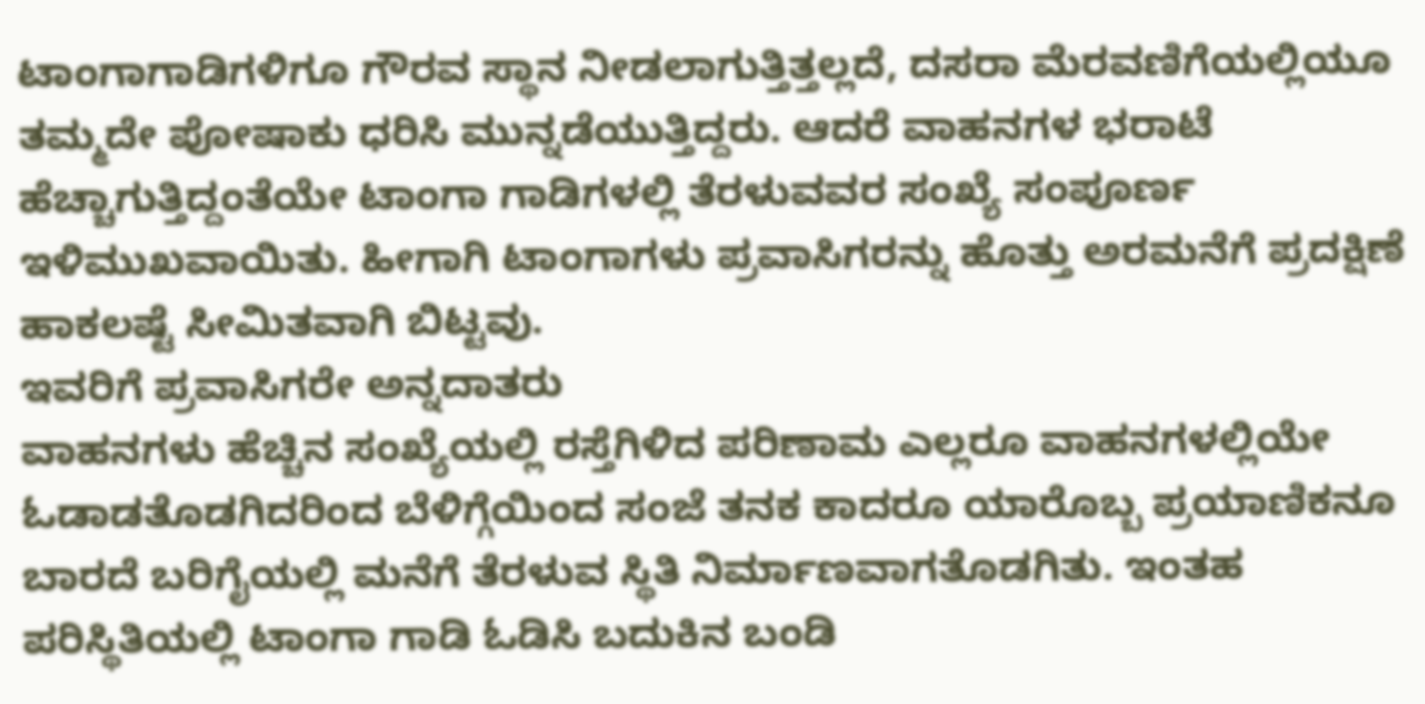ಟಾಂಗಾಗಾಡಿಗಳಿಗೂ ಗೌರವ ಸ್ಥಾನ ನೀಡಲಾಗುತ್ತಿತ್ತಲ್ಲದೆ, ದಸರಾ ಮೆರವಣಿಗೆಯಲ್ಲಿಯೂ ತಮ್ಮದೇ ಪೋಷಾಕು ಧರಿಸಿ ಮುನ್ನಡೆಯುತ್ತಿದ್ದರು. ಆದರೆ ವಾಹನಗಳ ಭರಾಟೆ ಹೆಚ್ಚಾಗುತ್ತಿದ್ದಂತೆಯೇ ಟಾಂಗಾ ಗಾಡಿಗಳಲ್ಲಿ ತೆರಳುವವರ ಸಂಖ್ಯೆ ಸಂಪೂರ್ಣ ಇಳಿಮುಖವಾಯಿತು. ಹೀಗಾಗಿ ಟಾಂಗಾಗಳು ಪ್ರವಾಸಿಗರನ್ನು ಹೊತ್ತು ಅರಮನೆಗೆ ಪ್ರದಕ್ಷಿಣೆ ಹಾಕಲಷ್ಟೆ ಸೀಮಿತವಾಗಿ ಬಿಟ್ಟವು.
ಇವರಿಗೆ ಪ್ರವಾಸಿಗರೇ ಅನ್ನದಾತರು
ವಾಹನಗಳು ಹೆಚ್ಚಿನ ಸಂಖ್ಯೆಯಲ್ಲಿ ರಸ್ತೆಗಿಳಿದ ಪರಿಣಾಮ ಎಲ್ಲರೂ ವಾಹನಗಳಲ್ಲಿಯೇ ಓಡಾಡತೊಡಗಿದರಿಂದ ಬೆಳಿಗ್ಗೆಯಿಂದ ಸಂಜೆ ತನಕ ಕಾದರೂ ಯಾರೊಬ್ಬ ಪ್ರಯಾಣಿಕನೂ ಬಾರದೆ ಬರಿಗೈಯಲ್ಲಿ ಮನೆಗೆ ತೆರಳುವ ಸ್ಥಿತಿ ನಿರ್ಮಾಣವಾಗತೊಡಗಿತು. ಇಂತಹ ಪರಿಸ್ಥಿತಿಯಲ್ಲಿ ಟಾಂಗಾ ಗಾಡಿ ಓಡಿಸಿ ಬದುಕಿನ ಬಂಡಿ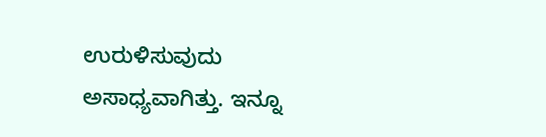ಉರುಳಿಸುವುದು ಅಸಾಧ್ಯವಾಗಿತ್ತು. ಇನ್ನೂ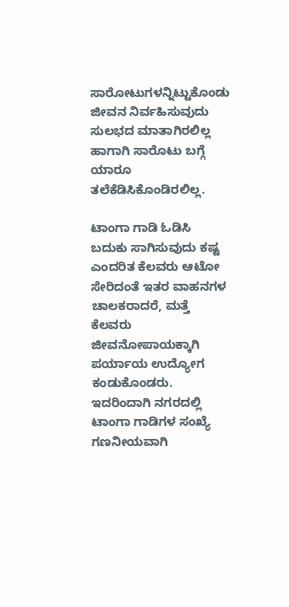ಸಾರೋಟುಗಳನ್ನಿಟ್ಟುಕೊಂಡು ಜೀವನ ನಿರ್ವಹಿಸುವುದು ಸುಲಭದ ಮಾತಾಗಿರಲಿಲ್ಲ ಹಾಗಾಗಿ ಸಾರೊಟು ಬಗ್ಗೆ ಯಾರೂ ತಲೆಕೆಡಿಸಿಕೊಂಡಿರಲಿಲ್ಲ.

ಟಾಂಗಾ ಗಾಡಿ ಓಡಿಸಿ ಬದುಕು ಸಾಗಿಸುವುದು ಕಷ್ಟ ಎಂದರಿತ ಕೆಲವರು ಆಟೋ ಸೇರಿದಂತೆ ಇತರ ವಾಹನಗಳ ಚಾಲಕರಾದರೆ, ಮತ್ತೆ ಕೆಲವರು ಜೀವನೋಪಾಯಕ್ಕಾಗಿ ಪರ್ಯಾಯ ಉದ್ಯೋಗ ಕಂಡುಕೊಂಡರು. ಇದರಿಂದಾಗಿ ನಗರದಲ್ಲಿ ಟಾಂಗಾ ಗಾಡಿಗಳ ಸಂಖ್ಯೆ ಗಣನೀಯವಾಗಿ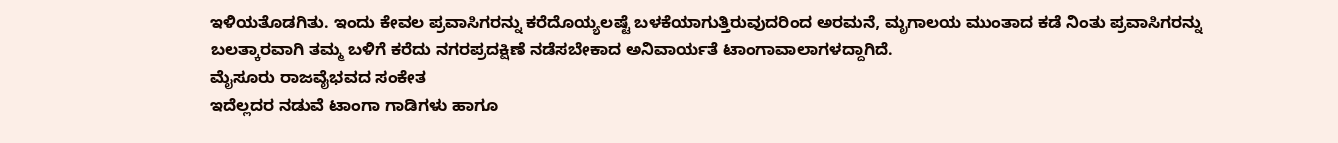ಇಳಿಯತೊಡಗಿತು. ಇಂದು ಕೇವಲ ಪ್ರವಾಸಿಗರನ್ನು ಕರೆದೊಯ್ಯಲಷ್ಟೆ ಬಳಕೆಯಾಗುತ್ತಿರುವುದರಿಂದ ಅರಮನೆ, ಮೃಗಾಲಯ ಮುಂತಾದ ಕಡೆ ನಿಂತು ಪ್ರವಾಸಿಗರನ್ನು ಬಲತ್ಕಾರವಾಗಿ ತಮ್ಮ ಬಳಿಗೆ ಕರೆದು ನಗರಪ್ರದಕ್ಷಿಣೆ ನಡೆಸಬೇಕಾದ ಅನಿವಾರ್ಯತೆ ಟಾಂಗಾವಾಲಾಗಳದ್ದಾಗಿದೆ.
ಮೈಸೂರು ರಾಜವೈಭವದ ಸಂಕೇತ
ಇದೆಲ್ಲದರ ನಡುವೆ ಟಾಂಗಾ ಗಾಡಿಗಳು ಹಾಗೂ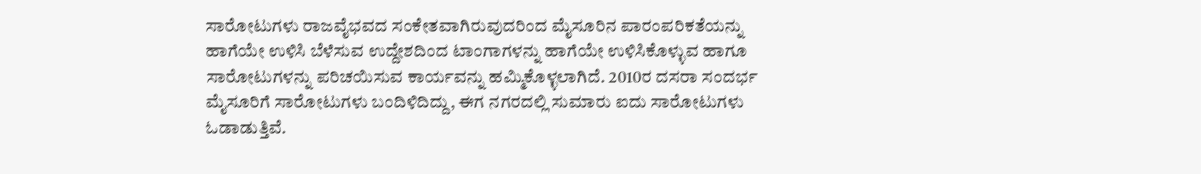ಸಾರೋಟುಗಳು ರಾಜವೈಭವದ ಸಂಕೇತವಾಗಿರುವುದರಿಂದ ಮೈಸೂರಿನ ಪಾರಂಪರಿಕತೆಯನ್ನು ಹಾಗೆಯೇ ಉಳಿಸಿ ಬೆಳೆಸುವ ಉದ್ದೇಶದಿಂದ ಟಾಂಗಾಗಳನ್ನು ಹಾಗೆಯೇ ಉಳಿಸಿಕೊಳ್ಳುವ ಹಾಗೂ ಸಾರೋಟುಗಳನ್ನು ಪರಿಚಯಿಸುವ ಕಾರ್ಯವನ್ನು ಹಮ್ಮಿಕೊಳ್ಳಲಾಗಿದೆ. 2010ರ ದಸರಾ ಸಂದರ್ಭ ಮೈಸೂರಿಗೆ ಸಾರೋಟುಗಳು ಬಂದಿಳಿದಿದ್ದು, ಈಗ ನಗರದಲ್ಲಿ ಸುಮಾರು ಐದು ಸಾರೋಟುಗಳು ಓಡಾಡುತ್ತಿವೆ.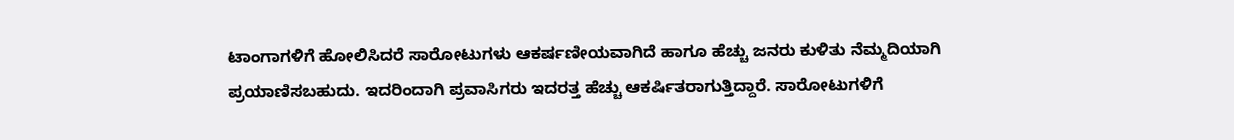ಟಾಂಗಾಗಳಿಗೆ ಹೋಲಿಸಿದರೆ ಸಾರೋಟುಗಳು ಆಕರ್ಷಣೀಯವಾಗಿದೆ ಹಾಗೂ ಹೆಚ್ಚು ಜನರು ಕುಳಿತು ನೆಮ್ಮದಿಯಾಗಿ ಪ್ರಯಾಣಿಸಬಹುದು. ಇದರಿಂದಾಗಿ ಪ್ರವಾಸಿಗರು ಇದರತ್ತ ಹೆಚ್ಚು ಆಕರ್ಷಿತರಾಗುತ್ತಿದ್ದಾರೆ. ಸಾರೋಟುಗಳಿಗೆ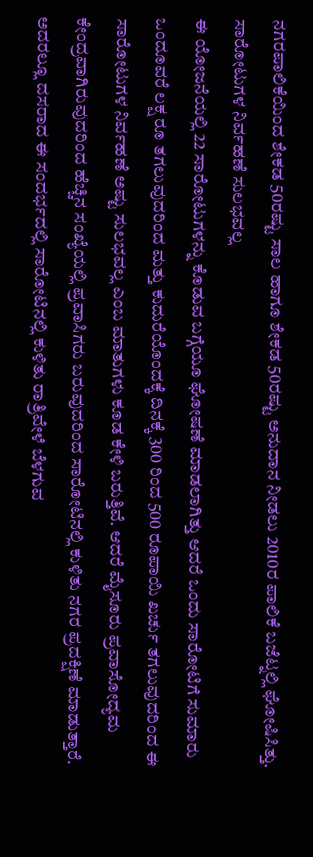ನಗರಪಾಲಿಕೆಯಿಂದ ಶೇಕಡ 50ರಷ್ಟು ಸಾಲ ಹಾಗೂ ಶೇಕಡ 50ರಷ್ಟು ಅನುದಾನ ನೀಡಲು 2010ರ ಪಾಲಿಕೆ ಬಜೆಟ್ನಲ್ಲಿ ಘೋಷಿಸಿತ್ತು.
ಸಾರೋಟುಗಳ ನಿರ್ವಹಣೆ ಸುಲಭವಲ್ಲ
ಈ ಯೋಜನೆಯಲ್ಲಿ 22 ಸಾರೋಟುಗಳನ್ನು ಕೊಡುವ ಬಗ್ಗೆಯೂ ಘೋಷಣೆ ಮಾಡಲಾಗಿತ್ತು ಆದರೆ ಒಂದು ಸಾರೋಟಿಗೆ ಸುಮಾರು ಒಂದೂವರೆ ಲಕ್ಷ ರೂ ತಗಲುವುದರಿಂದ ಮತ್ತು ಕುದುರೆಯೊಂದಕ್ಕೆ ದಿನಕ್ಕೆ 300 ರಿಂದ 500 ರೂಪಾಯಿ ಖರ್ಚು ತಗಲುವುದರಿಂದ ಈ ಸಾರೋಟುಗಳ ನಿರ್ವಹಣೆ ಅಷ್ಟು ಸುಲಭವಲ್ಲ ಎಂಬ ಮಾತುಗಳು ಕೂಡ ಕೇಳಿ ಬರುತ್ತಿವೆ. ಆದರೆ ಮೈಸೂರು ಪ್ರವಾಸೋದ್ಯಮ ಕೇಂದ್ರವಾಗಿರುವುದರಿಂದ ಹೆಚ್ಚಿನ ಸಂಖ್ಯೆಯಲ್ಲಿ ಪ್ರವಾಸಿಗರು ಬರುವುದರಿಂದ ಸಾರೋಟಿನಲ್ಲಿ ಕುಳಿತು ನಗರ ಪ್ರದಕ್ಷಿಣೆ ಮಾಡುತ್ತಾರೆ.
ಅದರಲ್ಲೂ ದಸರಾದ ಈ ಸಂದರ್ಭದಲ್ಲಿ ಸಾರೋಟಿನಲ್ಲಿ ಕುಳಿತು ರಾತ್ರಿವೇಳೆ ಬೆಳಗುವ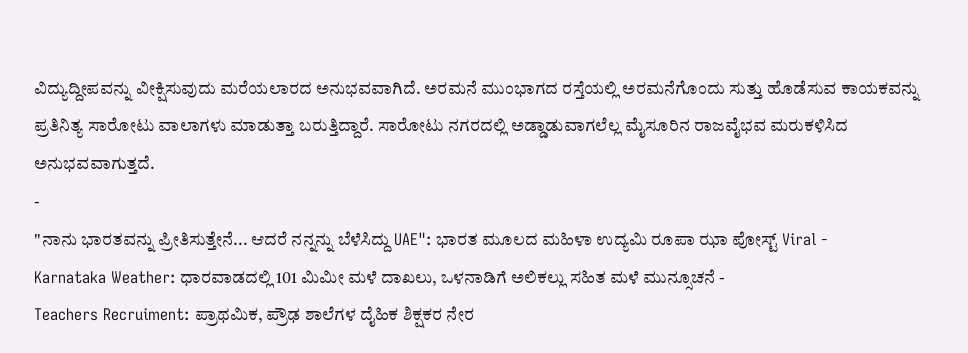ವಿದ್ಯುದ್ದೀಪವನ್ನು ವೀಕ್ಷಿಸುವುದು ಮರೆಯಲಾರದ ಅನುಭವವಾಗಿದೆ. ಅರಮನೆ ಮುಂಭಾಗದ ರಸ್ತೆಯಲ್ಲಿ ಅರಮನೆಗೊಂದು ಸುತ್ತು ಹೊಡೆಸುವ ಕಾಯಕವನ್ನು ಪ್ರತಿನಿತ್ಯ ಸಾರೋಟು ವಾಲಾಗಳು ಮಾಡುತ್ತಾ ಬರುತ್ತಿದ್ದಾರೆ. ಸಾರೋಟು ನಗರದಲ್ಲಿ ಅಡ್ಡಾಡುವಾಗಲೆಲ್ಲ ಮೈಸೂರಿನ ರಾಜವೈಭವ ಮರುಕಳಿಸಿದ ಅನುಭವವಾಗುತ್ತದೆ.
-
"ನಾನು ಭಾರತವನ್ನು ಪ್ರೀತಿಸುತ್ತೇನೆ... ಆದರೆ ನನ್ನನ್ನು ಬೆಳೆಸಿದ್ದು UAE": ಭಾರತ ಮೂಲದ ಮಹಿಳಾ ಉದ್ಯಮಿ ರೂಪಾ ಝಾ ಪೋಸ್ಟ್ Viral -
Karnataka Weather: ಧಾರವಾಡದಲ್ಲಿ 101 ಮಿಮೀ ಮಳೆ ದಾಖಲು, ಒಳನಾಡಿಗೆ ಅಲಿಕಲ್ಲು ಸಹಿತ ಮಳೆ ಮುನ್ಸೂಚನೆ -
Teachers Recruiment: ಪ್ರಾಥಮಿಕ, ಪ್ರೌಢ ಶಾಲೆಗಳ ದೈಹಿಕ ಶಿಕ್ಷಕರ ನೇರ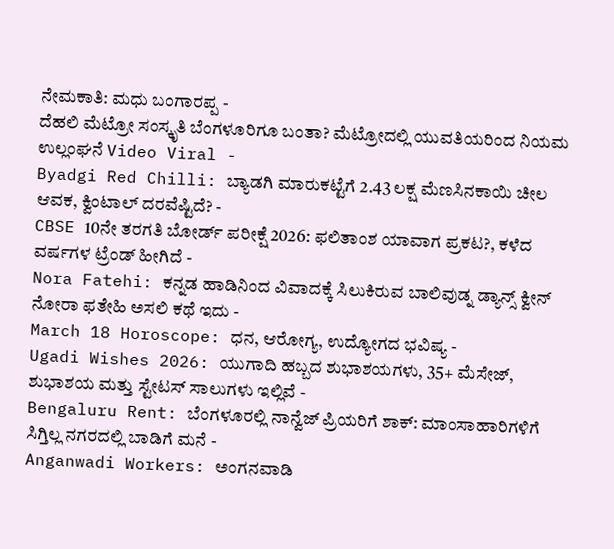ನೇಮಕಾತಿ: ಮಧು ಬಂಗಾರಪ್ಪ -
ದೆಹಲಿ ಮೆಟ್ರೋ ಸಂಸ್ಕೃತಿ ಬೆಂಗಳೂರಿಗೂ ಬಂತಾ? ಮೆಟ್ರೋದಲ್ಲಿ ಯುವತಿಯರಿಂದ ನಿಯಮ ಉಲ್ಲಂಘನೆ Video Viral -
Byadgi Red Chilli: ಬ್ಯಾಡಗಿ ಮಾರುಕಟ್ಟೆಗೆ 2.43 ಲಕ್ಷ ಮೆಣಸಿನಕಾಯಿ ಚೀಲ ಆವಕ, ಕ್ವಿಂಟಾಲ್ ದರವೆಷ್ಟಿದೆ? -
CBSE 10ನೇ ತರಗತಿ ಬೋರ್ಡ್ ಪರೀಕ್ಷೆ 2026: ಫಲಿತಾಂಶ ಯಾವಾಗ ಪ್ರಕಟ?, ಕಳೆದ ವರ್ಷಗಳ ಟ್ರೆಂಡ್ ಹೀಗಿದೆ -
Nora Fatehi: ಕನ್ನಡ ಹಾಡಿನಿಂದ ವಿವಾದಕ್ಕೆ ಸಿಲುಕಿರುವ ಬಾಲಿವುಡ್ನ ಡ್ಯಾನ್ಸ್ ಕ್ವೀನ್ ನೋರಾ ಫತೇಹಿ ಅಸಲಿ ಕಥೆ ಇದು -
March 18 Horoscope: ಧನ, ಆರೋಗ್ಯ, ಉದ್ಯೋಗದ ಭವಿಷ್ಯ -
Ugadi Wishes 2026: ಯುಗಾದಿ ಹಬ್ಬದ ಶುಭಾಶಯಗಳು, 35+ ಮೆಸೇಜ್, ಶುಭಾಶಯ ಮತ್ತು ಸ್ಟೇಟಸ್ ಸಾಲುಗಳು ಇಲ್ಲಿವೆ -
Bengaluru Rent: ಬೆಂಗಳೂರಲ್ಲಿ ನಾನ್ವೆಜ್ ಪ್ರಿಯರಿಗೆ ಶಾಕ್: ಮಾಂಸಾಹಾರಿಗಳಿಗೆ ಸಿಗ್ತಿಲ್ಲ ನಗರದಲ್ಲಿ ಬಾಡಿಗೆ ಮನೆ -
Anganwadi Workers: ಅಂಗನವಾಡಿ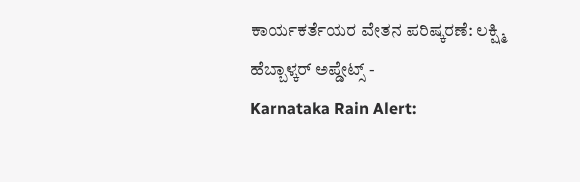ಕಾರ್ಯಕರ್ತೆಯರ ವೇತನ ಪರಿಷ್ಕರಣೆ: ಲಕ್ಷ್ಮಿ ಹೆಬ್ಬಾಳ್ಕರ್ ಅಪ್ಡೇಟ್ಸ್ -
Karnataka Rain Alert: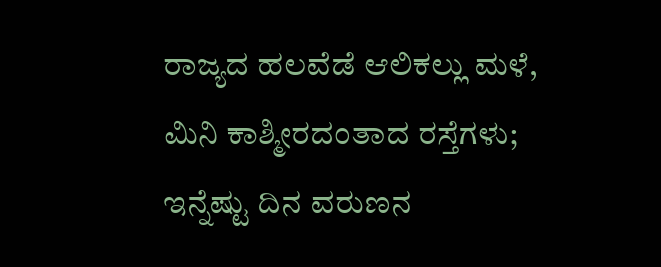ರಾಜ್ಯದ ಹಲವೆಡೆ ಆಲಿಕಲ್ಲು ಮಳೆ, ಮಿನಿ ಕಾಶ್ಮೀರದಂತಾದ ರಸ್ತೆಗಳು; ಇನ್ನೆಷ್ಟು ದಿನ ವರುಣನ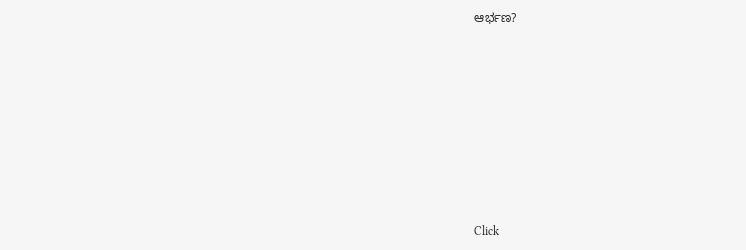ಆರ್ಭಣ?












Click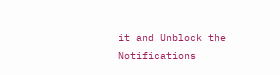it and Unblock the Notifications